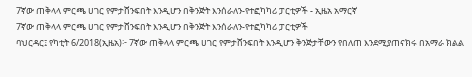7ኛው ጠቅላላ ምርጫ ሀገር የምታሸንፍበት እንዲሆን በቅንጅት እንሰራለን-የተፎካካሪ ፓርቲዎች - ኢዜአ አማርኛ
7ኛው ጠቅላላ ምርጫ ሀገር የምታሸንፍበት እንዲሆን በቅንጅት እንሰራለን-የተፎካካሪ ፓርቲዎች
ባህርዳር፤ የካቲት 6/2018(ኢዜአ)፦ 7ኛው ጠቅላላ ምርጫ ሀገር የምታሸንፍበት እንዲሆን ቅንጅታቸውን የበለጠ እንደሚያጠናክሩ በአማራ ክልል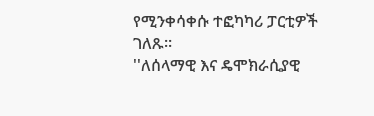የሚንቀሳቀሱ ተፎካካሪ ፓርቲዎች ገለጹ።
''ለሰላማዊ እና ዴሞክራሲያዊ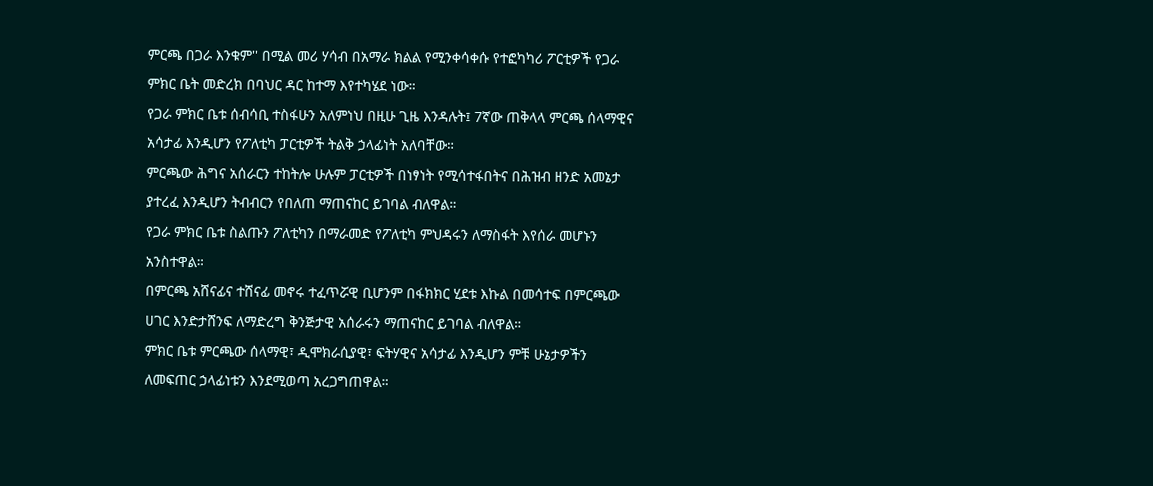ምርጫ በጋራ እንቁም'' በሚል መሪ ሃሳብ በአማራ ክልል የሚንቀሳቀሱ የተፎካካሪ ፖርቲዎች የጋራ ምክር ቤት መድረክ በባህር ዳር ከተማ እየተካሄደ ነው።
የጋራ ምክር ቤቱ ሰብሳቢ ተስፋሁን አለምነህ በዚሁ ጊዜ እንዳሉት፤ 7ኛው ጠቅላላ ምርጫ ሰላማዊና አሳታፊ እንዲሆን የፖለቲካ ፓርቲዎች ትልቅ ኃላፊነት አለባቸው።
ምርጫው ሕግና አሰራርን ተከትሎ ሁሉም ፓርቲዎች በነፃነት የሚሳተፋበትና በሕዝብ ዘንድ አመኔታ ያተረፈ እንዲሆን ትብብርን የበለጠ ማጠናከር ይገባል ብለዋል።
የጋራ ምክር ቤቱ ስልጡን ፖለቲካን በማራመድ የፖለቲካ ምህዳሩን ለማስፋት እየሰራ መሆኑን አንስተዋል።
በምርጫ አሸናፊና ተሸናፊ መኖሩ ተፈጥሯዊ ቢሆንም በፋክክር ሂደቱ እኩል በመሳተፍ በምርጫው ሀገር እንድታሸንፍ ለማድረግ ቅንጅታዊ አሰራሩን ማጠናከር ይገባል ብለዋል።
ምክር ቤቱ ምርጫው ሰላማዊ፣ ዲሞክራሲያዊ፣ ፍትሃዊና አሳታፊ እንዲሆን ምቹ ሁኔታዎችን ለመፍጠር ኃላፊነቱን እንደሚወጣ አረጋግጠዋል።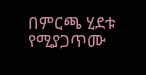በምርጫ ሂደቱ የሚያጋጥሙ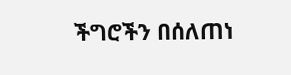ችግሮችን በሰለጠነ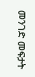መንገድ መፍታት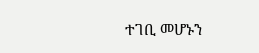ተገቢ መሆኑን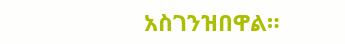አስገንዝበዋል።